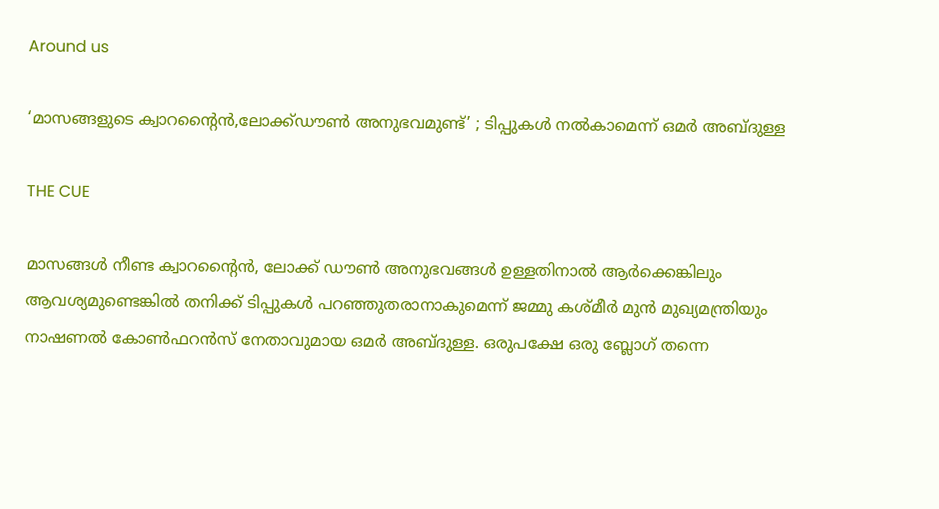Around us

‘മാസങ്ങളുടെ ക്വാറന്റൈന്‍,ലോക്ക്ഡൗണ്‍ അനുഭവമുണ്ട്’ ; ടിപ്പുകള്‍ നല്‍കാമെന്ന് ഒമര്‍ അബ്ദുള്ള

THE CUE

മാസങ്ങള്‍ നീണ്ട ക്വാറന്റൈന്‍, ലോക്ക് ഡൗണ്‍ അനുഭവങ്ങള്‍ ഉള്ളതിനാല്‍ ആര്‍ക്കെങ്കിലും ആവശ്യമുണ്ടെങ്കില്‍ തനിക്ക് ടിപ്പുകള്‍ പറഞ്ഞുതരാനാകുമെന്ന് ജമ്മു കശ്മീര്‍ മുന്‍ മുഖ്യമന്ത്രിയും നാഷണല്‍ കോണ്‍ഫറന്‍സ് നേതാവുമായ ഒമര്‍ അബ്ദുള്ള. ഒരുപക്ഷേ ഒരു ബ്ലോഗ് തന്നെ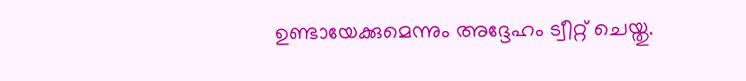ഉണ്ടായേക്കുമെന്നും അദ്ദേഹം ട്വീറ്റ് ചെയ്തു.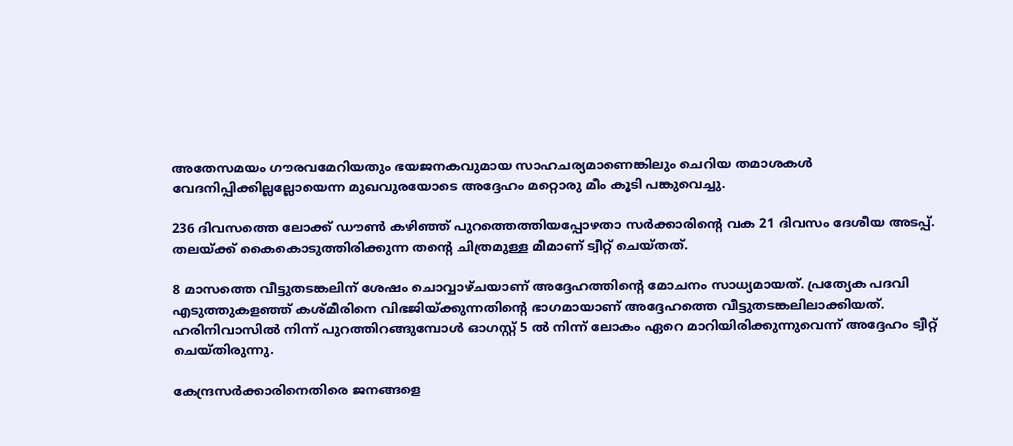അതേസമയം ഗൗരവമേറിയതും ഭയജനകവുമായ സാഹചര്യമാണെങ്കിലും ചെറിയ തമാശകള്‍ വേദനിപ്പിക്കില്ലല്ലോയെന്ന മുഖവുരയോടെ അദ്ദേഹം മറ്റൊരു മീം കൂടി പങ്കുവെച്ചു.

236 ദിവസത്തെ ലോക്ക് ഡൗണ്‍ കഴിഞ്ഞ് പുറത്തെത്തിയപ്പോഴതാ സര്‍ക്കാരിന്റെ വക 21 ദിവസം ദേശീയ അടപ്പ്. തലയ്ക്ക് കൈകൊടുത്തിരിക്കുന്ന തന്റെ ചിത്രമുള്ള മീമാണ് ട്വീറ്റ് ചെയ്തത്.

8 മാസത്തെ വീട്ടുതടങ്കലിന് ശേഷം ചൊവ്വാഴ്ചയാണ് അദ്ദേഹത്തിന്റെ മോചനം സാധ്യമായത്. പ്രത്യേക പദവി എടുത്തുകളഞ്ഞ് കശ്മീരിനെ വിഭജിയ്ക്കുന്നതിന്റെ ഭാഗമായാണ് അദ്ദേഹത്തെ വീട്ടുതടങ്കലിലാക്കിയത്. ഹരിനിവാസില്‍ നിന്ന്‌ പുറത്തിറങ്ങുമ്പോള്‍ ഓഗസ്റ്റ് 5 ല്‍ നിന്ന് ലോകം ഏറെ മാറിയിരിക്കുന്നുവെന്ന് അദ്ദേഹം ട്വീറ്റ് ചെയ്തിരുന്നു.

കേന്ദ്രസര്‍ക്കാരിനെതിരെ ജനങ്ങളെ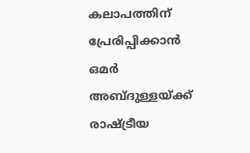കലാപത്തിന് പ്രേരിപ്പിക്കാന്‍ ഒമര്‍ അബ്ദുള്ളയ്ക്ക് രാഷ്ട്രീയ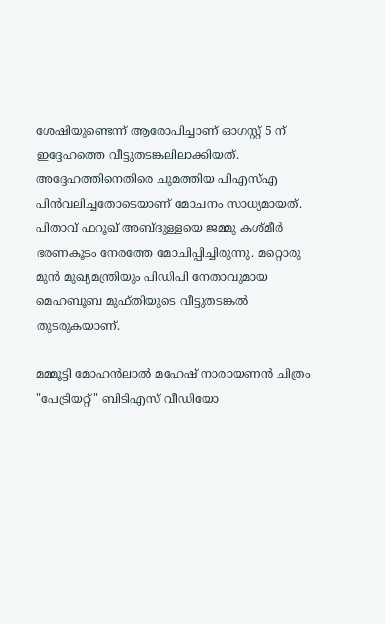ശേഷിയുണ്ടെന്ന് ആരോപിച്ചാണ് ഓഗസ്റ്റ് 5 ന് ഇദ്ദേഹത്തെ വീട്ടുതടങ്കലിലാക്കിയത്. അദ്ദേഹത്തിനെതിരെ ചുമത്തിയ പിഎസ്എ പിന്‍വലിച്ചതോടെയാണ് മോചനം സാധ്യമായത്. പിതാവ് ഫറൂഖ് അബ്ദുള്ളയെ ജമ്മു കശ്മീര്‍ ഭരണകൂടം നേരത്തേ മോചിപ്പിച്ചിരുന്നു. മറ്റൊരു മുന്‍ മുഖ്യമന്ത്രിയും പിഡിപി നേതാവുമായ മെഹബൂബ മുഫ്തിയുടെ വീട്ടുതടങ്കല്‍ തുടരുകയാണ്.

മമ്മൂട്ടി മോഹൻലാൽ മഹേഷ് നാരായണൻ ചിത്രം "പേട്രിയറ്റ്" ബിടിഎസ് വീഡിയോ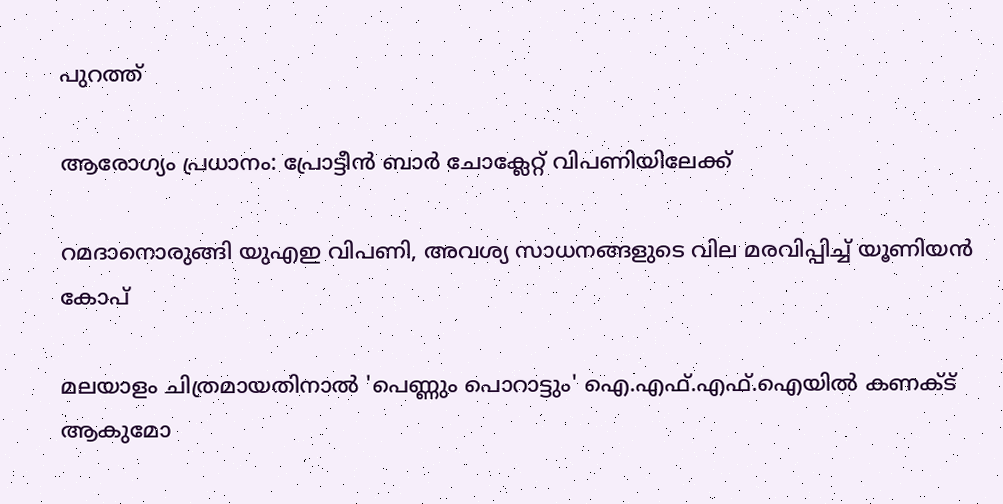പുറത്ത്

ആരോഗ്യം പ്രധാനം: പ്രോട്ടീൻ ബാർ ചോക്ലേറ്റ് വിപണിയിലേക്ക്

റമദാനൊരുങ്ങി യുഎഇ വിപണി, അവശ്യ സാധനങ്ങളുടെ വില മരവിപ്പിച്ച് യൂണിയന്‍ കോപ്

മലയാളം ചിത്രമായതിനാൽ 'പെണ്ണും പൊറാട്ടും' ഐ.എഫ്.എഫ്.ഐയിൽ കണക്ട് ആകുമോ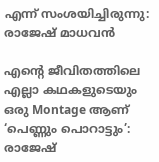എന്ന് സംശയിച്ചിരുന്നു: രാജേഷ് മാധവൻ

എന്റെ ജീവിതത്തിലെ എല്ലാ കഥകളുടെയും ഒരു Montage ആണ് ‘പെണ്ണും പൊറാട്ടും’: രാജേഷ്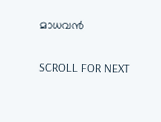മാധവൻ

SCROLL FOR NEXT